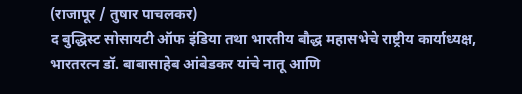(राजापूर / तुषार पाचलकर)
द बुद्धिस्ट सोसायटी ऑफ इंडिया तथा भारतीय बौद्ध महासभेचे राष्ट्रीय कार्याध्यक्ष, भारतरत्न डॉ. बाबासाहेब आंबेडकर यांचे नातू आणि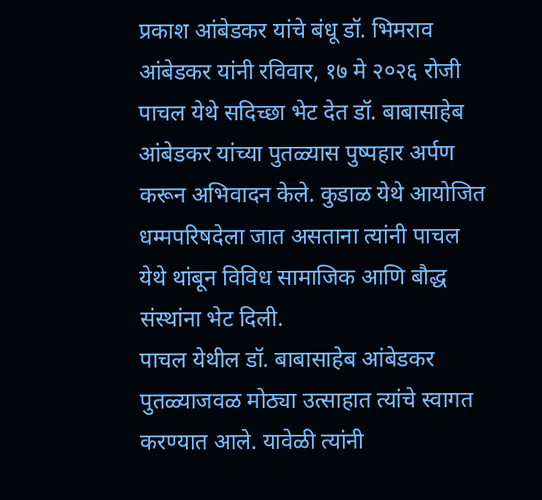प्रकाश आंबेडकर यांचे बंधू डॉ. भिमराव आंबेडकर यांनी रविवार, १७ मे २०२६ रोजी पाचल येथे सदिच्छा भेट देत डॉ. बाबासाहेब आंबेडकर यांच्या पुतळ्यास पुष्पहार अर्पण करून अभिवादन केले. कुडाळ येथे आयोजित धम्मपरिषदेला जात असताना त्यांनी पाचल येथे थांबून विविध सामाजिक आणि बौद्ध संस्थांना भेट दिली.
पाचल येथील डॉ. बाबासाहेब आंबेडकर पुतळ्याजवळ मोठ्या उत्साहात त्यांचे स्वागत करण्यात आले. यावेळी त्यांनी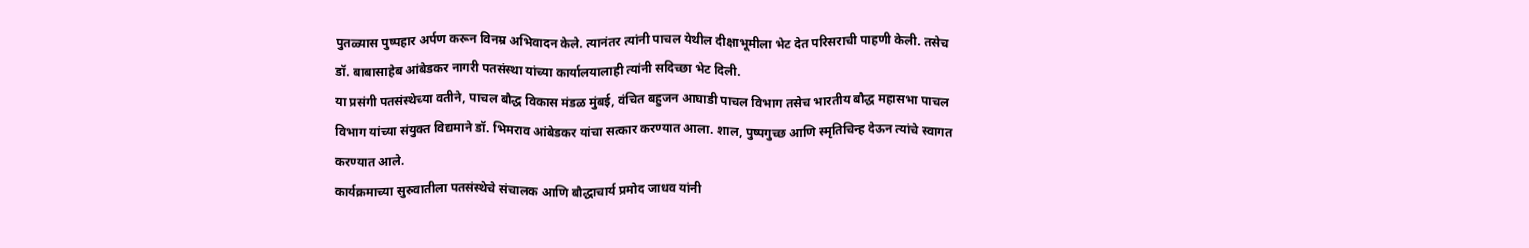पुतळ्यास पुष्पहार अर्पण करून विनम्र अभिवादन केले. त्यानंतर त्यांनी पाचल येथील दीक्षाभूमीला भेट देत परिसराची पाहणी केली. तसेच डॉ. बाबासाहेब आंबेडकर नागरी पतसंस्था यांच्या कार्यालयालाही त्यांनी सदिच्छा भेट दिली.
या प्रसंगी पतसंस्थेच्या वतीने, पाचल बौद्ध विकास मंडळ मुंबई, वंचित बहुजन आघाडी पाचल विभाग तसेच भारतीय बौद्ध महासभा पाचल विभाग यांच्या संयुक्त विद्यमाने डॉ. भिमराव आंबेडकर यांचा सत्कार करण्यात आला. शाल, पुष्पगुच्छ आणि स्मृतिचिन्ह देऊन त्यांचे स्वागत करण्यात आले.
कार्यक्रमाच्या सुरुवातीला पतसंस्थेचे संचालक आणि बौद्धाचार्य प्रमोद जाधव यांनी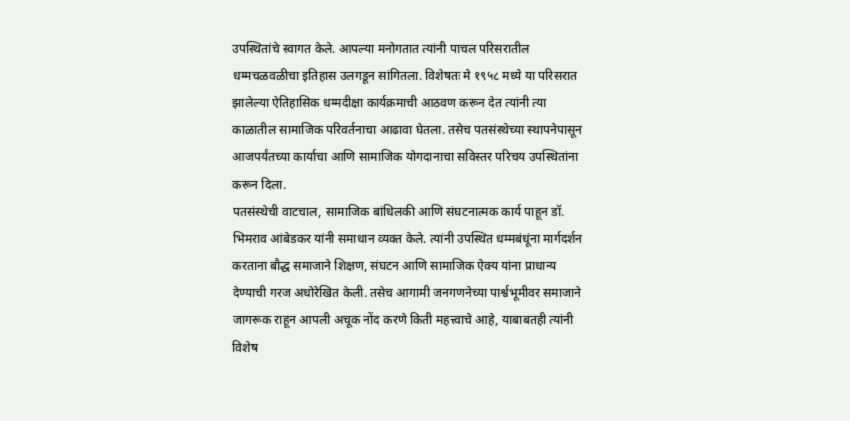उपस्थितांचे स्वागत केले. आपल्या मनोगतात त्यांनी पाचल परिसरातील धम्मचळवळीचा इतिहास उलगडून सांगितला. विशेषतः मे १९५८ मध्ये या परिसरात झालेल्या ऐतिहासिक धम्मदीक्षा कार्यक्रमाची आठवण करून देत त्यांनी त्या काळातील सामाजिक परिवर्तनाचा आढावा घेतला. तसेच पतसंस्थेच्या स्थापनेपासून आजपर्यंतच्या कार्याचा आणि सामाजिक योगदानाचा सविस्तर परिचय उपस्थितांना करून दिला.
पतसंस्थेची वाटचाल, सामाजिक बांधिलकी आणि संघटनात्मक कार्य पाहून डॉ. भिमराव आंबेडकर यांनी समाधान व्यक्त केले. त्यांनी उपस्थित धम्मबंधूंना मार्गदर्शन करताना बौद्ध समाजाने शिक्षण, संघटन आणि सामाजिक ऐक्य यांना प्राधान्य देण्याची गरज अधोरेखित केली. तसेच आगामी जनगणनेच्या पार्श्वभूमीवर समाजाने जागरूक राहून आपली अचूक नोंद करणे किती महत्त्वाचे आहे, याबाबतही त्यांनी विशेष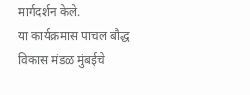मार्गदर्शन केले.
या कार्यक्रमास पाचल बौद्ध विकास मंडळ मुंबईचे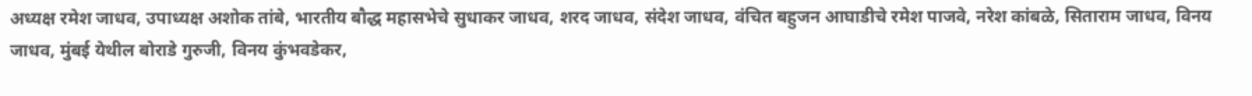अध्यक्ष रमेश जाधव, उपाध्यक्ष अशोक तांबे, भारतीय बौद्ध महासभेचे सुधाकर जाधव, शरद जाधव, संदेश जाधव, वंचित बहुजन आघाडीचे रमेश पाजवे, नरेश कांबळे, सिताराम जाधव, विनय जाधव, मुंबई येथील बोराडे गुरुजी, विनय कुंभवडेकर,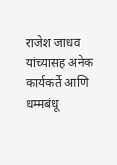राजेश जाधव यांच्यासह अनेक कार्यकर्ते आणि धम्मबंधू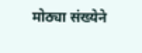मोठ्या संख्येने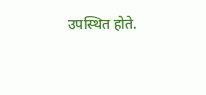उपस्थित होते.